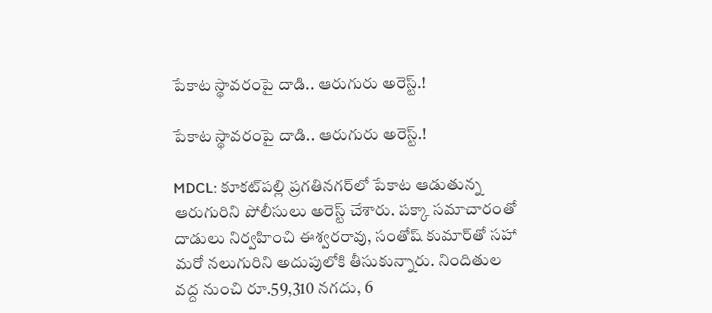పేకాట స్థావరంపై దాడి.. ఆరుగురు అరెస్ట్.!

పేకాట స్థావరంపై దాడి.. ఆరుగురు అరెస్ట్.!

MDCL: కూకట్‌పల్లి ప్రగతినగర్‌లో పేకాట ఆడుతున్న ఆరుగురిని పోలీసులు అరెస్ట్ చేశారు. పక్కా సమాచారంతో దాడులు నిర్వహించి ఈశ్వరరావు, సంతోష్ కుమార్‌తో సహా మరో నలుగురిని అదుపులోకి తీసుకున్నారు. నిందితుల వద్ద నుంచి రూ.59,310 నగదు, 6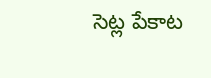సెట్ల పేకాట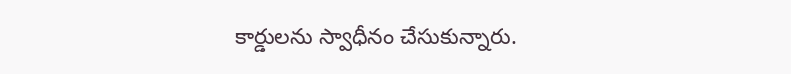కార్డులను స్వాధీనం చేసుకున్నారు.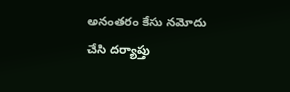అనంతరం కేసు నమోదు చేసి దర్యాప్తు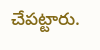చేపట్టారు.